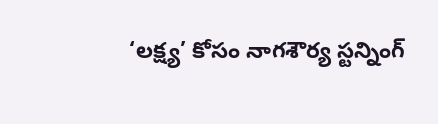‘లక్ష్య’ కోసం నాగశౌర్య స్టన్నింగ్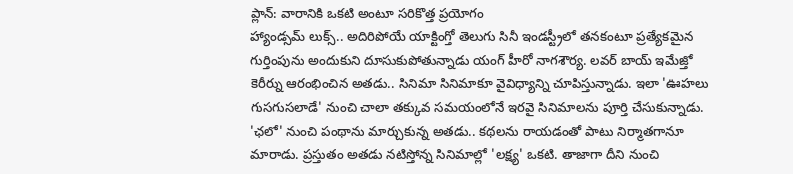ప్లాన్: వారానికి ఒకటి అంటూ సరికొత్త ప్రయోగం
హ్యాండ్సమ్ లుక్స్.. అదిరిపోయే యాక్టింగ్తో తెలుగు సినీ ఇండస్ట్రీలో తనకంటూ ప్రత్యేకమైన గుర్తింపును అందుకుని దూసుకుపోతున్నాడు యంగ్ హీరో నాగశౌర్య. లవర్ బాయ్ ఇమేజ్తో కెరీర్ను ఆరంభించిన అతడు.. సినిమా సినిమాకూ వైవిధ్యాన్ని చూపిస్తున్నాడు. ఇలా 'ఊహలు గుసగుసలాడే' నుంచి చాలా తక్కువ సమయంలోనే ఇరవై సినిమాలను పూర్తి చేసుకున్నాడు. 'ఛలో' నుంచి పంథాను మార్చుకున్న అతడు.. కథలను రాయడంతో పాటు నిర్మాతగానూ మారాడు. ప్రస్తుతం అతడు నటిస్తోన్న సినిమాల్లో 'లక్ష్య' ఒకటి. తాజాగా దీని నుంచి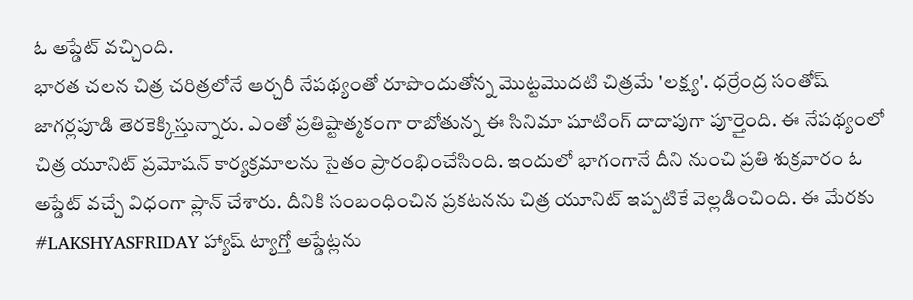ఓ అప్డేట్ వచ్చింది.
భారత చలన చిత్ర చరిత్రలోనే ఆర్చరీ నేపథ్యంతో రూపొందుతోన్న మొట్టమొదటి చిత్రమే 'లక్ష్య'. ధర్రేంద్ర సంతోష్ జాగర్లపూడి తెరకెక్కిస్తున్నారు. ఎంతో ప్రతిష్టాత్మకంగా రాబోతున్న ఈ సినిమా షూటింగ్ దాదాపుగా పూర్తైంది. ఈ నేపథ్యంలో చిత్ర యూనిట్ ప్రమోషన్ కార్యక్రమాలను సైతం ప్రారంభించేసింది. ఇందులో భాగంగానే దీని నుంచి ప్రతి శుక్రవారం ఓ అప్డేట్ వచ్చే విధంగా ప్లాన్ చేశారు. దీనికి సంబంధించిన ప్రకటనను చిత్ర యూనిట్ ఇప్పటికే వెల్లడించింది. ఈ మేరకు #LAKSHYASFRIDAY హ్యాష్ ట్యాగ్తో అప్డేట్లను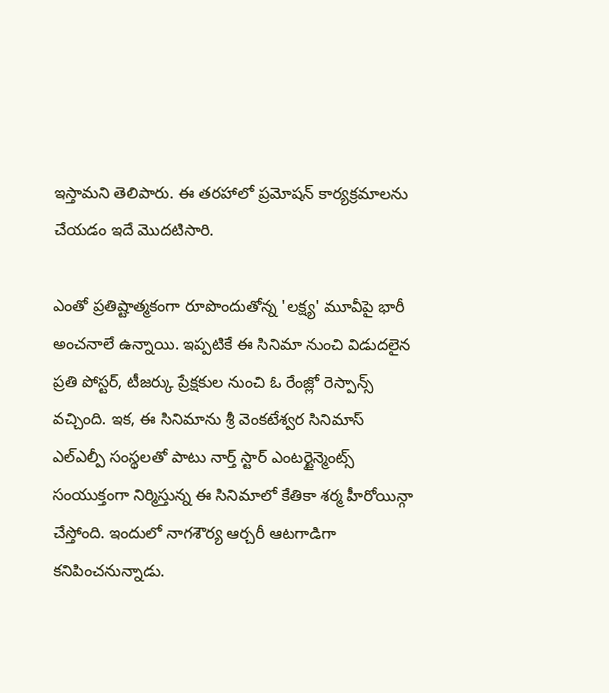ఇస్తామని తెలిపారు. ఈ తరహాలో ప్రమోషన్ కార్యక్రమాలను చేయడం ఇదే మొదటిసారి.

ఎంతో ప్రతిష్టాత్మకంగా రూపొందుతోన్న 'లక్ష్య' మూవీపై భారీ అంచనాలే ఉన్నాయి. ఇప్పటికే ఈ సినిమా నుంచి విడుదలైన ప్రతి పోస్టర్, టీజర్కు ప్రేక్షకుల నుంచి ఓ రేంజ్లో రెస్పాన్స్ వచ్చింది. ఇక, ఈ సినిమాను శ్రీ వెంకటేశ్వర సినిమాస్ ఎల్ఎల్పీ సంస్థలతో పాటు నార్త్ స్టార్ ఎంటర్టైన్మెంట్స్ సంయుక్తంగా నిర్మిస్తున్న ఈ సినిమాలో కేతికా శర్మ హీరోయిన్గా చేస్తోంది. ఇందులో నాగశౌర్య ఆర్చరీ ఆటగాడిగా కనిపించనున్నాడు.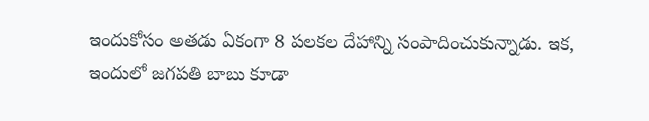ఇందుకోసం అతడు ఏకంగా 8 పలకల దేహాన్ని సంపాదించుకున్నాడు. ఇక, ఇందులో జగపతి బాబు కూడా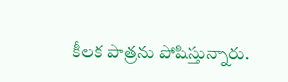కీలక పాత్రను పోషిస్తున్నారు.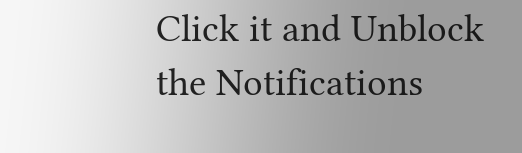Click it and Unblock the Notifications